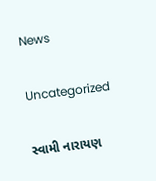News

Uncategorized

સ્વામી નારાયણ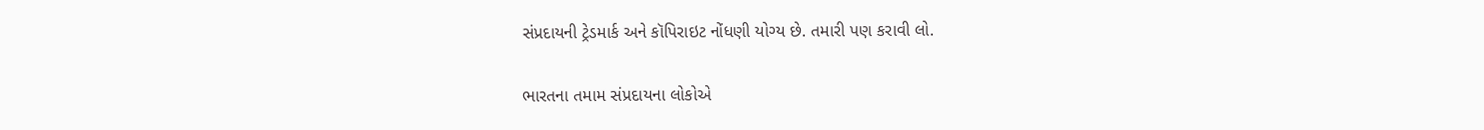સંપ્રદાયની ટ્રેડમાર્ક અને કૉપિરાઇટ નોંધણી યોગ્ય છે. તમારી પણ કરાવી લો.

ભારતના તમામ સંપ્રદાયના લોકોએ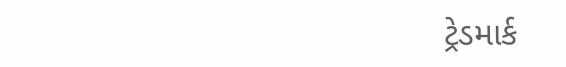ટ્રેડમાર્ક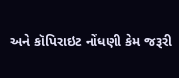અને કૉપિરાઇટ નોંધણી કેમ જરૂરી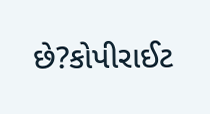છે?કોપીરાઈટ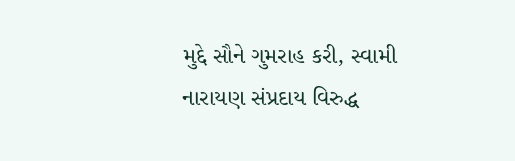મુદ્દે સૌને ગુમરાહ કરી, સ્વામી નારાયણ સંપ્રદાય વિરુદ્ધ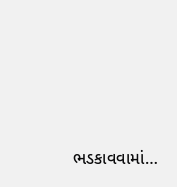ભડકાવવામાં…